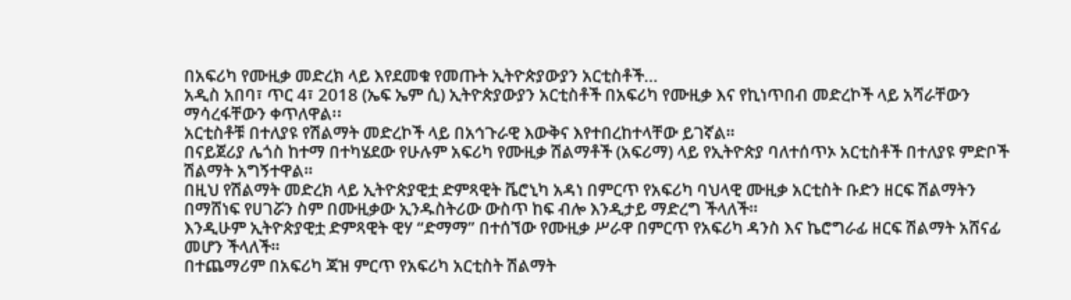በአፍሪካ የሙዚቃ መድረክ ላይ እየደመቁ የመጡት ኢትዮጵያውያን አርቲስቶች…
አዲስ አበባ፣ ጥር 4፣ 2018 (ኤፍ ኤም ሲ) ኢትዮጵያውያን አርቲስቶች በአፍሪካ የሙዚቃ እና የኪነጥበብ መድረኮች ላይ አሻራቸውን ማሳረፋቸውን ቀጥለዋል፡፡
አርቲስቶቹ በተለያዩ የሽልማት መድረኮች ላይ በአኅጉራዊ እውቅና እየተበረከተላቸው ይገኛል።
በናይጀሪያ ሌጎስ ከተማ በተካሄደው የሁሉም አፍሪካ የሙዚቃ ሽልማቶች (አፍሪማ) ላይ የኢትዮጵያ ባለተሰጥኦ አርቲስቶች በተለያዩ ምድቦች ሽልማት አግኝተዋል።
በዚህ የሽልማት መድረክ ላይ ኢትዮጵያዊቷ ድምጻዊት ቬሮኒካ አዳነ በምርጥ የአፍሪካ ባህላዊ ሙዚቃ አርቲስት ቡድን ዘርፍ ሽልማትን በማሸነፍ የሀገሯን ስም በሙዚቃው ኢንዱስትሪው ውስጥ ከፍ ብሎ እንዲታይ ማድረግ ችላለች።
እንዲሁም ኢትዮጵያዊቷ ድምጻዊት ዊሃ “ድማማ” በተሰኘው የሙዚቃ ሥራዋ በምርጥ የአፍሪካ ዳንስ እና ኬሮግራፊ ዘርፍ ሽልማት አሸናፊ መሆን ችላለች።
በተጨማሪም በአፍሪካ ጃዝ ምርጥ የአፍሪካ አርቲስት ሽልማት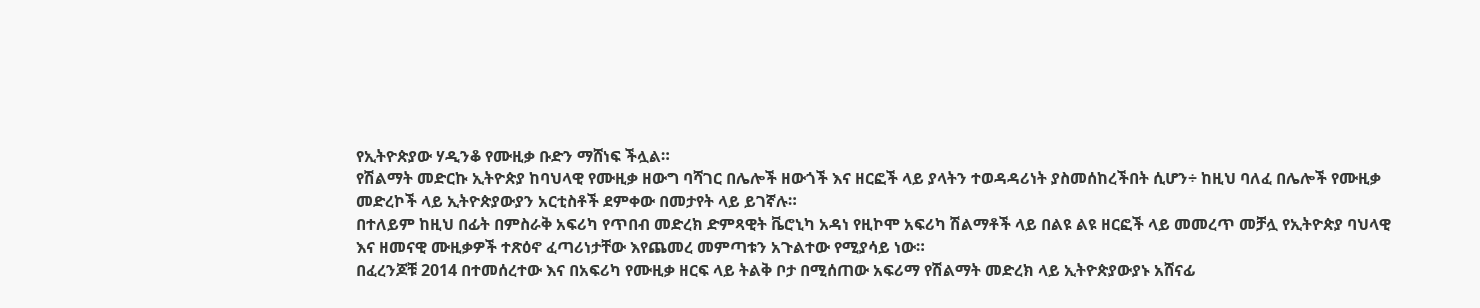የኢትዮጵያው ሃዲንቆ የሙዚቃ ቡድን ማሸነፍ ችሏል።
የሽልማት መድርኩ ኢትዮጵያ ከባህላዊ የሙዚቃ ዘውግ ባሻገር በሌሎች ዘውጎች እና ዘርፎች ላይ ያላትን ተወዳዳሪነት ያስመሰከረችበት ሲሆን÷ ከዚህ ባለፈ በሌሎች የሙዚቃ መድረኮች ላይ ኢትዮጵያውያን አርቲስቶች ደምቀው በመታየት ላይ ይገኛሉ።
በተለይም ከዚህ በፊት በምስራቅ አፍሪካ የጥበብ መድረክ ድምጻዊት ቬሮኒካ አዳነ የዚኮሞ አፍሪካ ሽልማቶች ላይ በልዩ ልዩ ዘርፎች ላይ መመረጥ መቻሏ የኢትዮጵያ ባህላዊ እና ዘመናዊ ሙዚቃዎች ተጽዕኖ ፈጣሪነታቸው እየጨመረ መምጣቱን አጉልተው የሚያሳይ ነው።
በፈረንጆቹ 2014 በተመሰረተው እና በአፍሪካ የሙዚቃ ዘርፍ ላይ ትልቅ ቦታ በሚሰጠው አፍሪማ የሽልማት መድረክ ላይ ኢትዮጵያውያኑ አሸናፊ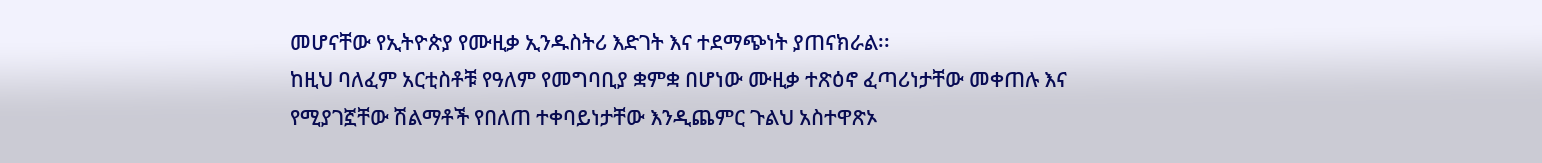መሆናቸው የኢትዮጵያ የሙዚቃ ኢንዱስትሪ እድገት እና ተደማጭነት ያጠናክራል፡፡
ከዚህ ባለፈም አርቲስቶቹ የዓለም የመግባቢያ ቋምቋ በሆነው ሙዚቃ ተጽዕኖ ፈጣሪነታቸው መቀጠሉ እና የሚያገኟቸው ሽልማቶች የበለጠ ተቀባይነታቸው እንዲጨምር ጉልህ አስተዋጽኦ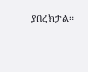ያበረክታል።